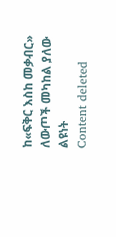ከ«ፍቅር እስከ መቃብር» ለውጦች መካከል ያለው ልዩነት
Content deleted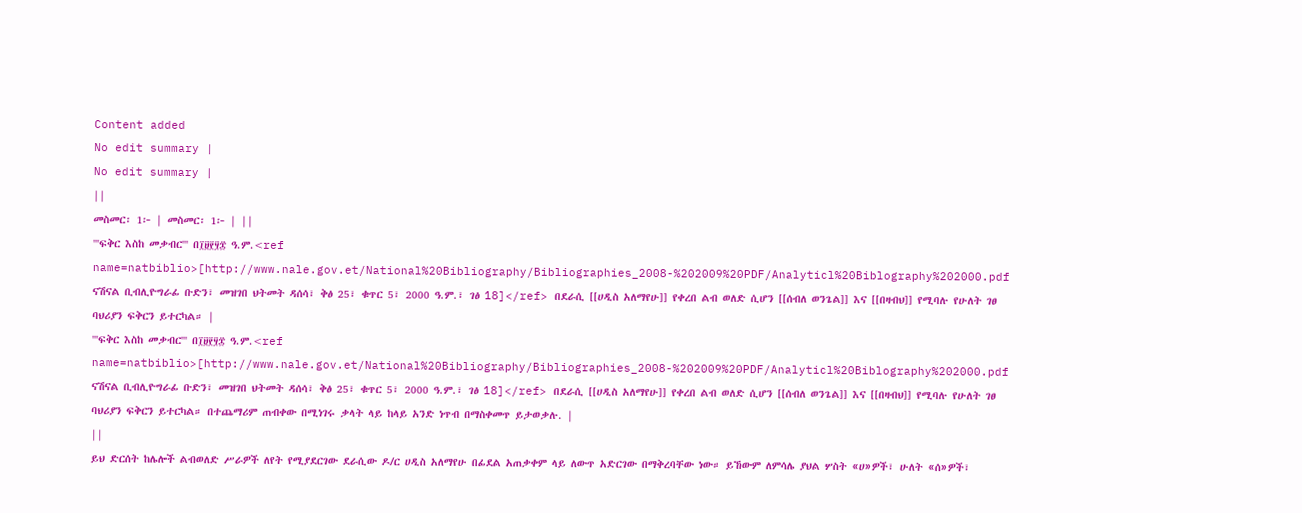Content added
No edit summary |
No edit summary |
||
መስመር፡ 1፦ | መስመር፡ 1፦ | ||
'''ፍቅር እስከ መቃብር''' በ፲፱፻፶፰ ዓ.ም.<ref name=natbiblio>[http://www.nale.gov.et/National%20Bibliography/Bibliographies_2008-%202009%20PDF/Analyticl%20Biblography%202000.pdf ናሽናል ቢብሊዮግራፊ ቡድን፣ መዝገበ ህትመት ዳሰሳ፣ ቅፅ 25፣ ቁጥር 5፣ 2000 ዓ.ም.፣ ገፅ 18]</ref> በደራሲ [[ሀዲስ አለማየሁ]] የቀረበ ልብ ወለድ ሲሆን [[ሰብለ ወንጌል]] እና [[በዛብህ]] የሚባሉ የሁለት ገፀ ባህሪያን ፍቅርን ይተርካል። |
'''ፍቅር እስከ መቃብር''' በ፲፱፻፶፰ ዓ.ም.<ref name=natbiblio>[http://www.nale.gov.et/National%20Bibliography/Bibliographies_2008-%202009%20PDF/Analyticl%20Biblography%202000.pdf ናሽናል ቢብሊዮግራፊ ቡድን፣ መዝገበ ህትመት ዳሰሳ፣ ቅፅ 25፣ ቁጥር 5፣ 2000 ዓ.ም.፣ ገፅ 18]</ref> በደራሲ [[ሀዲስ አለማየሁ]] የቀረበ ልብ ወለድ ሲሆን [[ሰብለ ወንጌል]] እና [[በዛብህ]] የሚባሉ የሁለት ገፀ ባህሪያን ፍቅርን ይተርካል። በተጨማሪም ጠብቀው በሚነገሩ ቃላት ላይ ከላይ አንድ ነጥብ በማስቀመጥ ይታወቃሉ. |
||
ይህ ድርሰት ከሌሎች ልብወለድ ሥራዎች ለየት የሚያደርገው ደራሲው ዶ/ር ሀዲስ አለማየሁ በፊደል አጠቃቀም ላይ ለውጥ አድርገው በማቅረባቸው ነው። ይኸውም ለምሳሌ ያህል ሦስት «ሀ»ዎች፣ ሁለት «ሰ»ዎች፣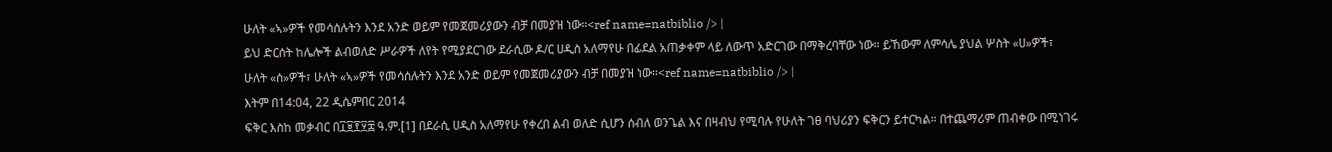ሁለት «ኣ»ዎች የመሳሰሉትን እንደ አንድ ወይም የመጀመሪያውን ብቻ በመያዝ ነው።<ref name=natbiblio /> |
ይህ ድርሰት ከሌሎች ልብወለድ ሥራዎች ለየት የሚያደርገው ደራሲው ዶ/ር ሀዲስ አለማየሁ በፊደል አጠቃቀም ላይ ለውጥ አድርገው በማቅረባቸው ነው። ይኸውም ለምሳሌ ያህል ሦስት «ሀ»ዎች፣ ሁለት «ሰ»ዎች፣ ሁለት «ኣ»ዎች የመሳሰሉትን እንደ አንድ ወይም የመጀመሪያውን ብቻ በመያዝ ነው።<ref name=natbiblio /> |
እትም በ14:04, 22 ዲሴምበር 2014
ፍቅር እስከ መቃብር በ፲፱፻፶፰ ዓ.ም.[1] በደራሲ ሀዲስ አለማየሁ የቀረበ ልብ ወለድ ሲሆን ሰብለ ወንጌል እና በዛብህ የሚባሉ የሁለት ገፀ ባህሪያን ፍቅርን ይተርካል። በተጨማሪም ጠብቀው በሚነገሩ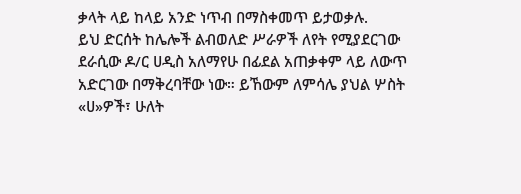ቃላት ላይ ከላይ አንድ ነጥብ በማስቀመጥ ይታወቃሉ.
ይህ ድርሰት ከሌሎች ልብወለድ ሥራዎች ለየት የሚያደርገው ደራሲው ዶ/ር ሀዲስ አለማየሁ በፊደል አጠቃቀም ላይ ለውጥ አድርገው በማቅረባቸው ነው። ይኸውም ለምሳሌ ያህል ሦስት «ሀ»ዎች፣ ሁለት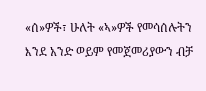«ሰ»ዎች፣ ሁለት «ኣ»ዎች የመሳሰሉትን እንደ አንድ ወይም የመጀመሪያውን ብቻ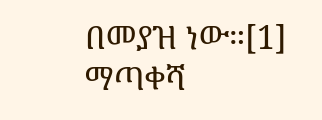በመያዝ ነው።[1]
ማጣቀሻ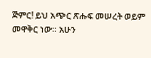ጅምር! ይህ አጭር ጽሑፍ መሠረት ወይም መዋቅር ነው። አሁን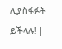ሊያስፋፉት ይችላሉ! |